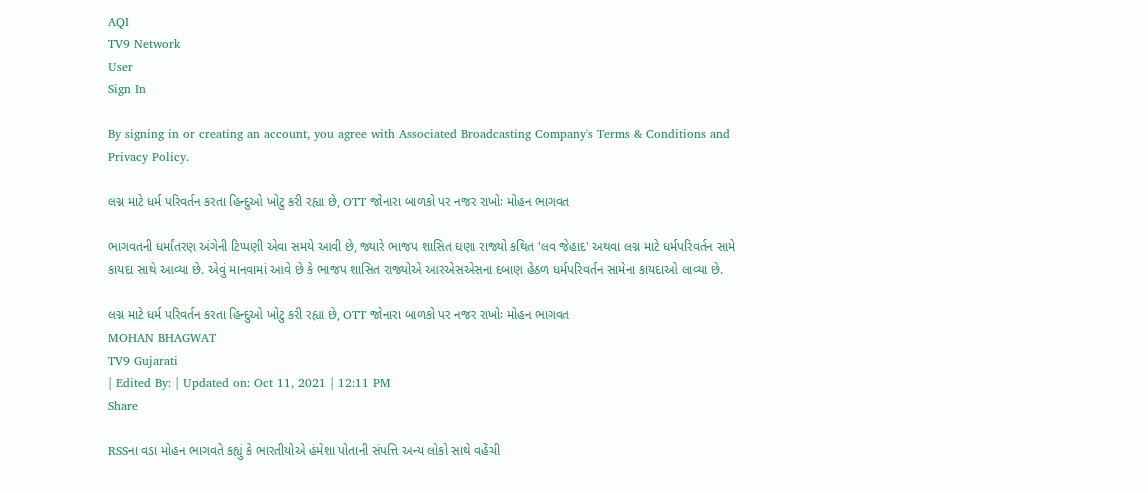AQI
TV9 Network
User
Sign In

By signing in or creating an account, you agree with Associated Broadcasting Company's Terms & Conditions and Privacy Policy.

લગ્ન માટે ધર્મ પરિવર્તન કરતા હિન્દુઓ ખોટુ કરી રહ્યા છે, OTT જોનારા બાળકો પર નજર રાખોઃ મોહન ભાગવત

ભાગવતની ધર્માંતરણ અંગેની ટિપ્પણી એવા સમયે આવી છે, જ્યારે ભાજપ શાસિત ઘણા રાજ્યો કથિત 'લવ જેહાદ' અથવા લગ્ન માટે ધર્મપરિવર્તન સામે કાયદા સાથે આવ્યા છે. એવું માનવામાં આવે છે કે ભાજપ શાસિત રાજ્યોએ આરએસએસના દબાણ હેઠળ ધર્મપરિવર્તન સામેના કાયદાઓ લાવ્યા છે.

લગ્ન માટે ધર્મ પરિવર્તન કરતા હિન્દુઓ ખોટુ કરી રહ્યા છે, OTT જોનારા બાળકો પર નજર રાખોઃ મોહન ભાગવત
MOHAN BHAGWAT
TV9 Gujarati
| Edited By: | Updated on: Oct 11, 2021 | 12:11 PM
Share

RSSના વડા મોહન ભાગવતે કહ્યું કે ભારતીયોએ હંમેશા પોતાની સંપત્તિ અન્ય લોકો સાથે વહેંચી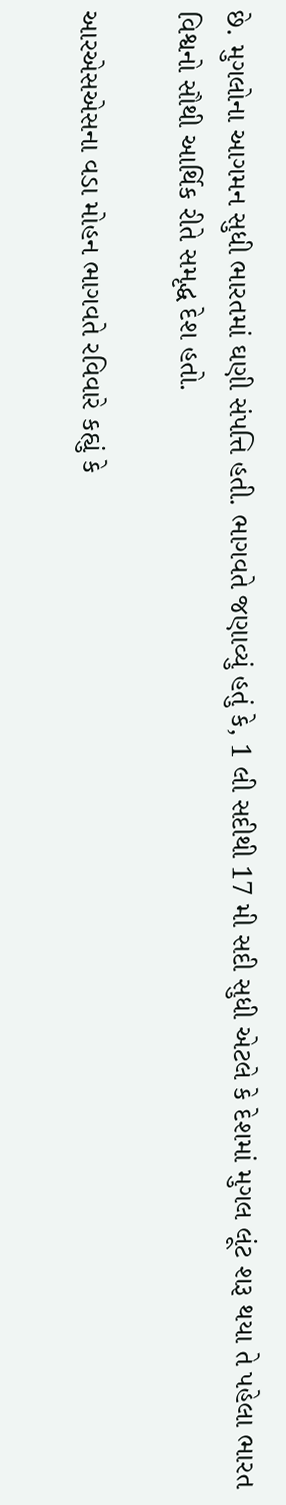છે. મુગલોના આગમન સુધી ભારતમાં ઘણી સંપત્તિ હતી. ભાગવતે જણાવ્યું હતું કે, 1 લી સદીથી 17 મી સદી સુધી એટલે કે દેશમાં મુગલ લૂંટ શરૂ થયા તે પહેલા ભારત વિશ્વનો સૌથી આર્થિક રીતે સમૃદ્ધ દેશ હતો.

આરએસએસના વડા મોહન ભાગવતે રવિવારે કહ્યું કે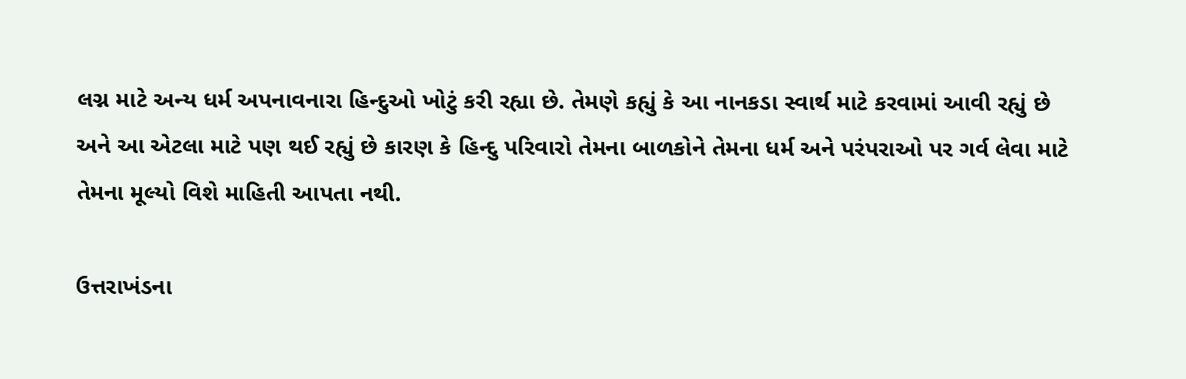લગ્ન માટે અન્ય ધર્મ અપનાવનારા હિન્દુઓ ખોટું કરી રહ્યા છે. તેમણે કહ્યું કે આ નાનકડા સ્વાર્થ માટે કરવામાં આવી રહ્યું છે અને આ એટલા માટે પણ થઈ રહ્યું છે કારણ કે હિન્દુ પરિવારો તેમના બાળકોને તેમના ધર્મ અને પરંપરાઓ પર ગર્વ લેવા માટે તેમના મૂલ્યો વિશે માહિતી આપતા નથી.

ઉત્તરાખંડના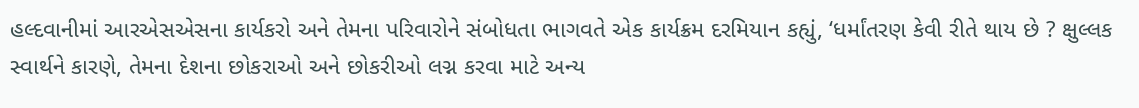હલ્દવાનીમાં આરએસએસના કાર્યકરો અને તેમના પરિવારોને સંબોધતા ભાગવતે એક કાર્યક્રમ દરમિયાન કહ્યું, ‘ધર્માંતરણ કેવી રીતે થાય છે ? ક્ષુલ્લક સ્વાર્થને કારણે, તેમના દેશના છોકરાઓ અને છોકરીઓ લગ્ન કરવા માટે અન્ય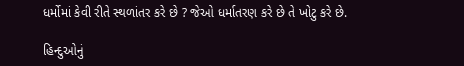ધર્મોમાં કેવી રીતે સ્થળાંતર કરે છે ? જેઓ ધર્માતરણ કરે છે તે ખોટુ કરે છે.

હિન્દુઓનું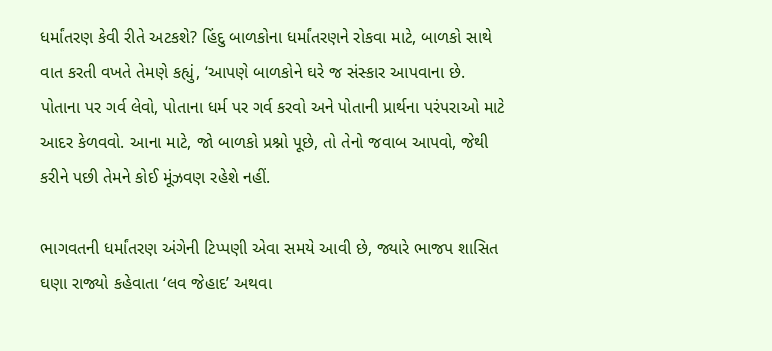ધર્માંતરણ કેવી રીતે અટકશે? હિંદુ બાળકોના ધર્માંતરણને રોકવા માટે, બાળકો સાથે વાત કરતી વખતે તેમણે કહ્યું, ‘આપણે બાળકોને ઘરે જ સંસ્કાર આપવાના છે. પોતાના પર ગર્વ લેવો, પોતાના ધર્મ પર ગર્વ કરવો અને પોતાની પ્રાર્થના પરંપરાઓ માટે આદર કેળવવો. આના માટે, જો બાળકો પ્રશ્નો પૂછે, તો તેનો જવાબ આપવો, જેથી કરીને પછી તેમને કોઈ મૂંઝવણ રહેશે નહીં.

ભાગવતની ધર્માંતરણ અંગેની ટિપ્પણી એવા સમયે આવી છે, જ્યારે ભાજપ શાસિત ઘણા રાજ્યો કહેવાતા ‘લવ જેહાદ’ અથવા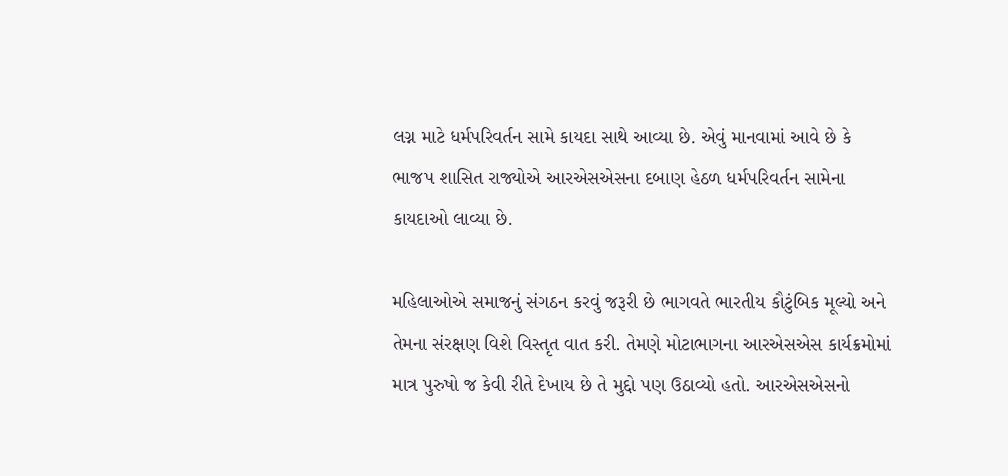લગ્ન માટે ધર્મપરિવર્તન સામે કાયદા સાથે આવ્યા છે. એવું માનવામાં આવે છે કે ભાજપ શાસિત રાજ્યોએ આરએસએસના દબાણ હેઠળ ધર્મપરિવર્તન સામેના કાયદાઓ લાવ્યા છે.

મહિલાઓએ સમાજનું સંગઠન કરવું જરૂરી છે ભાગવતે ભારતીય કૌટુંબિક મૂલ્યો અને તેમના સંરક્ષણ વિશે વિસ્તૃત વાત કરી. તેમણે મોટાભાગના આરએસએસ કાર્યક્રમોમાં માત્ર પુરુષો જ કેવી રીતે દેખાય છે તે મુદ્દો પણ ઉઠાવ્યો હતો. આરએસએસનો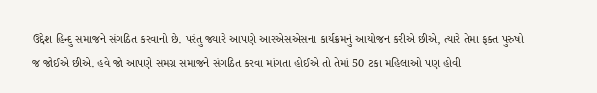ઉદ્દેશ હિન્દુ સમાજને સંગઠિત કરવાનો છે. પરંતુ જ્યારે આપણે આરએસએસના કાર્યક્રમનું આયોજન કરીએ છીએ, ત્યારે તેમા ફક્ત પુરુષો જ જોઈએ છીએ. હવે જો આપણે સમગ્ર સમાજને સંગઠિત કરવા માંગતા હોઈએ તો તેમાં 50 ટકા મહિલાઓ પણ હોવી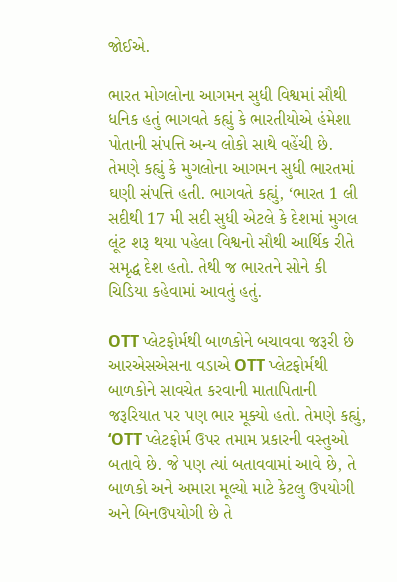જોઈએ.

ભારત મોગલોના આગમન સુધી વિશ્વમાં સૌથી ધનિક હતું ભાગવતે કહ્યું કે ભારતીયોએ હંમેશા પોતાની સંપત્તિ અન્ય લોકો સાથે વહેંચી છે. તેમણે કહ્યું કે મુગલોના આગમન સુધી ભારતમાં ઘણી સંપત્તિ હતી. ભાગવતે કહ્યું, ‘ભારત 1 લી સદીથી 17 મી સદી સુધી એટલે કે દેશમાં મુગલ લૂંટ શરૂ થયા પહેલા વિશ્વનો સૌથી આર્થિક રીતે સમૃદ્ધ દેશ હતો. તેથી જ ભારતને સોને કી ચિડિયા કહેવામાં આવતું હતું.

OTT પ્લેટફોર્મથી બાળકોને બચાવવા જરૂરી છે આરએસએસના વડાએ OTT પ્લેટફોર્મથી બાળકોને સાવચેત કરવાની માતાપિતાની જરૂરિયાત પર પણ ભાર મૂક્યો હતો. તેમણે કહ્યું, ‘OTT પ્લેટફોર્મ ઉપર તમામ પ્રકારની વસ્તુઓ બતાવે છે. જે પણ ત્યાં બતાવવામાં આવે છે, તે બાળકો અને અમારા મૂલ્યો માટે કેટલુ ઉપયોગી અને બિનઉપયોગી છે તે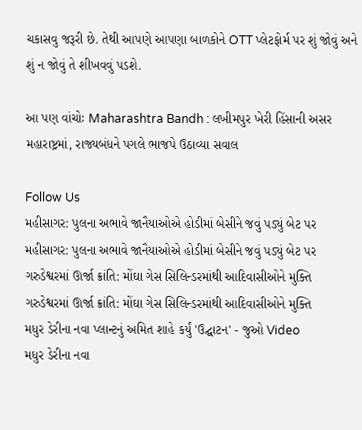ચકાસવુ જરૂરી છે. તેથી આપણે આપણા બાળકોને OTT પ્લેટફોર્મ પર શું જોવું અને શું ન જોવું તે શીખવવું પડશે.

આ પણ વાંચોઃ Maharashtra Bandh : લખીમપુર ખેરી હિંસાની અસર મહારાષ્ટ્રમાં, રાજ્યબંધને પગલે ભાજપે ઉઠાવ્યા સવાલ

Follow Us
મહીસાગર: પુલના અભાવે જાનૈયાઓએ હોડીમાં બેસીને જવું પડ્યું બેટ પર
મહીસાગર: પુલના અભાવે જાનૈયાઓએ હોડીમાં બેસીને જવું પડ્યું બેટ પર
ગરુડેશ્વરમાં ઊર્જા ક્રાંતિ: મોંઘા ગેસ સિલિન્ડરમાંથી આદિવાસીઓને મુક્તિ
ગરુડેશ્વરમાં ઊર્જા ક્રાંતિ: મોંઘા ગેસ સિલિન્ડરમાંથી આદિવાસીઓને મુક્તિ
મધુર ડેરીના નવા પ્લાન્ટનું અમિત શાહે કર્યું 'ઉદ્ઘાટન' - જુઓ Video
મધુર ડેરીના નવા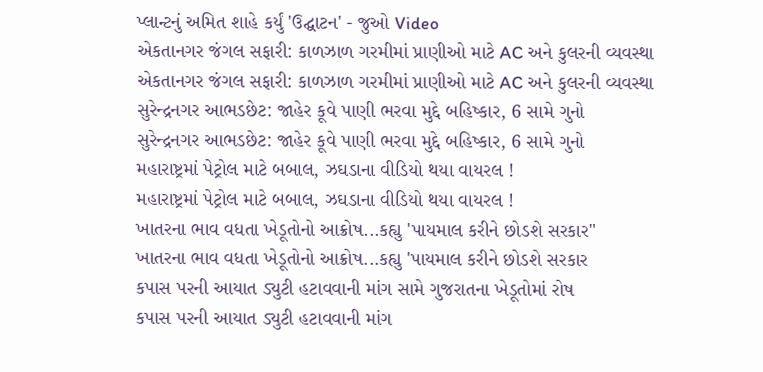પ્લાન્ટનું અમિત શાહે કર્યું 'ઉદ્ઘાટન' - જુઓ Video
એકતાનગર જંગલ સફારી: કાળઝાળ ગરમીમાં પ્રાણીઓ માટે AC અને કુલરની વ્યવસ્થા
એકતાનગર જંગલ સફારી: કાળઝાળ ગરમીમાં પ્રાણીઓ માટે AC અને કુલરની વ્યવસ્થા
સુરેન્દ્રનગર આભડછેટ: જાહેર કૂવે પાણી ભરવા મુદ્દે બહિષ્કાર, 6 સામે ગુનો
સુરેન્દ્રનગર આભડછેટ: જાહેર કૂવે પાણી ભરવા મુદ્દે બહિષ્કાર, 6 સામે ગુનો
મહારાષ્ટ્રમાં પેટ્રોલ માટે બબાલ, ઝઘડાના વીડિયો થયા વાયરલ !
મહારાષ્ટ્રમાં પેટ્રોલ માટે બબાલ, ઝઘડાના વીડિયો થયા વાયરલ !
ખાતરના ભાવ વધતા ખેડૂતોનો આક્રોષ...કહ્યુ 'પાયમાલ કરીને છોડશે સરકાર"
ખાતરના ભાવ વધતા ખેડૂતોનો આક્રોષ...કહ્યુ 'પાયમાલ કરીને છોડશે સરકાર
કપાસ પરની આયાત ડ્યુટી હટાવવાની માંગ સામે ગુજરાતના ખેડૂતોમાં રોષ
કપાસ પરની આયાત ડ્યુટી હટાવવાની માંગ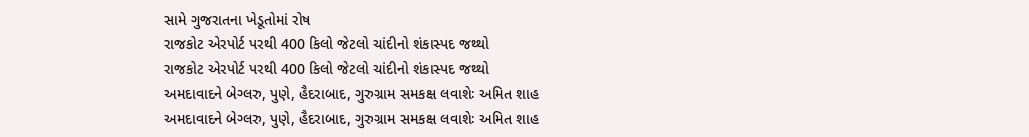સામે ગુજરાતના ખેડૂતોમાં રોષ
રાજકોટ એરપોર્ટ પરથી 400 કિલો જેટલો ચાંદીનો શંકાસ્પદ જથ્થો
રાજકોટ એરપોર્ટ પરથી 400 કિલો જેટલો ચાંદીનો શંકાસ્પદ જથ્થો
અમદાવાદને બેગ્લરુ, પુણે, હૈદરાબાદ, ગુરુગ્રામ સમકક્ષ લવાશેઃ અમિત શાહ
અમદાવાદને બેગ્લરુ, પુણે, હૈદરાબાદ, ગુરુગ્રામ સમકક્ષ લવાશેઃ અમિત શાહ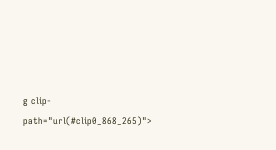g clip-path="url(#clip0_868_265)">